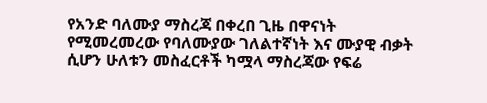የአንድ ባለሙያ ማስረጃ በቀረበ ጊዜ በዋናነት የሚመረመረው የባለሙያው ገለልተኛነት እና ሙያዊ ብቃት ሲሆን ሁለቱን መስፈርቶች ካሟላ ማስረጃው የፍሬ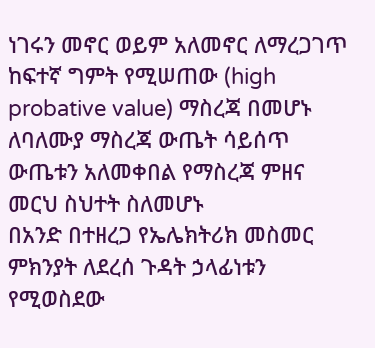ነገሩን መኖር ወይም አለመኖር ለማረጋገጥ ከፍተኛ ግምት የሚሠጠው (high probative value) ማስረጃ በመሆኑ ለባለሙያ ማስረጃ ውጤት ሳይሰጥ ውጤቱን አለመቀበል የማስረጃ ምዘና መርህ ስህተት ስለመሆኑ
በአንድ በተዘረጋ የኤሌክትሪክ መስመር ምክንያት ለደረሰ ጉዳት ኃላፊነቱን የሚወስደው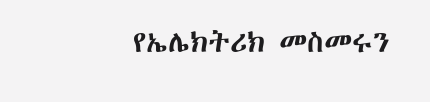የኤሌክትሪክ መስመሩን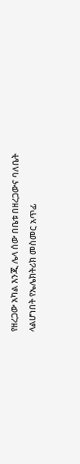የዘረጋው አካል እንጂ ሌላ ሰው በቤቱ በዘረጋውና ባለቤት ላልሆነበት የኤሌክትሪክ መስመር አጥፊ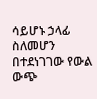ሳይሆኑ ኃላፊ ስለመሆን በተደነገገው የውል ውጭ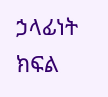ኃላፊነት ክፍል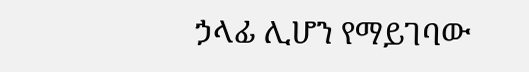ኃላፊ ሊሆን የማይገባው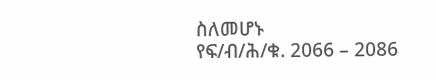ስለመሆኑ
የፍ/ብ/ሕ/ቁ. 2066 – 2086